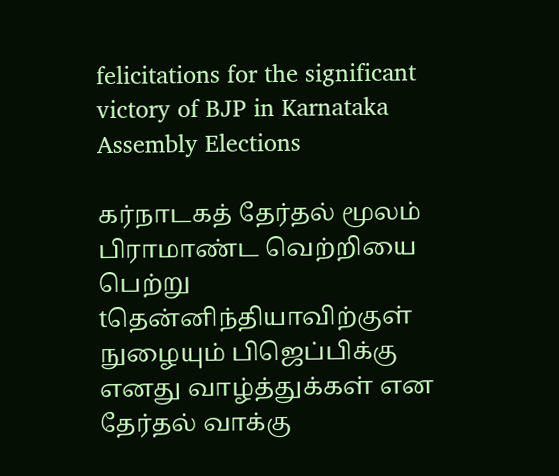felicitations for the significant victory of BJP in Karnataka Assembly Elections

கர்நாடகத் தேர்தல் மூலம் பிராமாண்ட வெற்றியை பெற்று tதென்னிந்தியாவிற்குள் நுழையும் பிஜெப்பிக்கு எனது வாழ்த்துக்கள் என தேர்தல் வாக்கு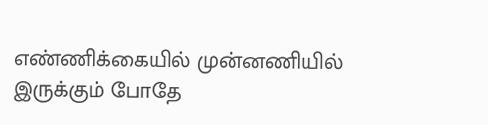எண்ணிக்கையில் முன்னணியில் இருக்கும் போதே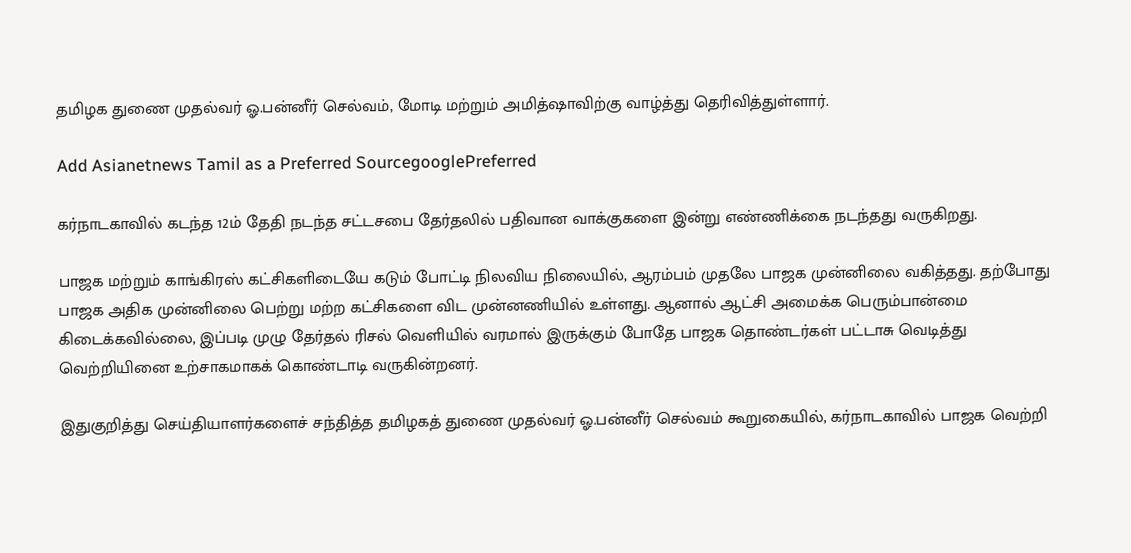தமிழக துணை முதல்வர் ஓ.பன்னீர் செல்வம், மோடி மற்றும் அமித்ஷாவிற்கு வாழ்த்து தெரிவித்துள்ளார்.

Add Asianetnews Tamil as a Preferred SourcegooglePreferred

கர்நாடகாவில் கடந்த 12ம் தேதி நடந்த சட்டசபை தேர்தலில் பதிவான வாக்குகளை இன்று எண்ணிக்கை நடந்தது வருகிறது.

பாஜக மற்றும் காங்கிரஸ் கட்சிகளிடையே கடும் போட்டி நிலவிய நிலையில், ஆரம்பம் முதலே பாஜக முன்னிலை வகித்தது. தற்போது பாஜக அதிக முன்னிலை பெற்று மற்ற கட்சிகளை விட முன்னணியில் உள்ளது. ஆனால் ஆட்சி அமைக்க பெரும்பான்மை கிடைக்கவில்லை, இப்படி முழு தேர்தல் ரிசல் வெளியில் வரமால் இருக்கும் போதே பாஜக தொண்டர்கள் பட்டாசு வெடித்து வெற்றியினை உற்சாகமாகக் கொண்டாடி வருகின்றனர்.

இதுகுறித்து செய்தியாளர்களைச் சந்தித்த தமிழகத் துணை முதல்வர் ஓ.பன்னீர் செல்வம் கூறுகையில், கர்நாடகாவில் பாஜக வெற்றி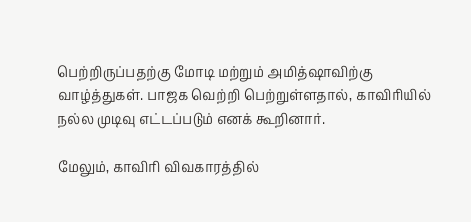பெற்றிருப்பதற்கு மோடி மற்றும் அமித்ஷாவிற்கு வாழ்த்துகள். பாஜக வெற்றி பெற்றுள்ளதால், காவிரியில் நல்ல முடிவு எட்டப்படும் எனக் கூறினார்.

மேலும், காவிரி விவகாரத்தில்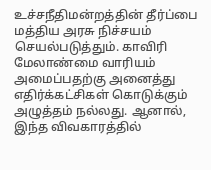உச்சநீதிமன்றத்தின் தீர்ப்பை மத்திய அரசு நிச்சயம் செயல்படுத்தும். காவிரி மேலாண்மை வாரியம் அமைப்பதற்கு அனைத்து எதிர்க்கட்சிகள் கொடுக்கும் அழுத்தம் நல்லது. ஆனால், இந்த விவகாரத்தில்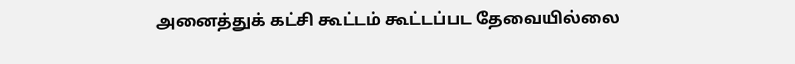அனைத்துக் கட்சி கூட்டம் கூட்டப்பட தேவையில்லை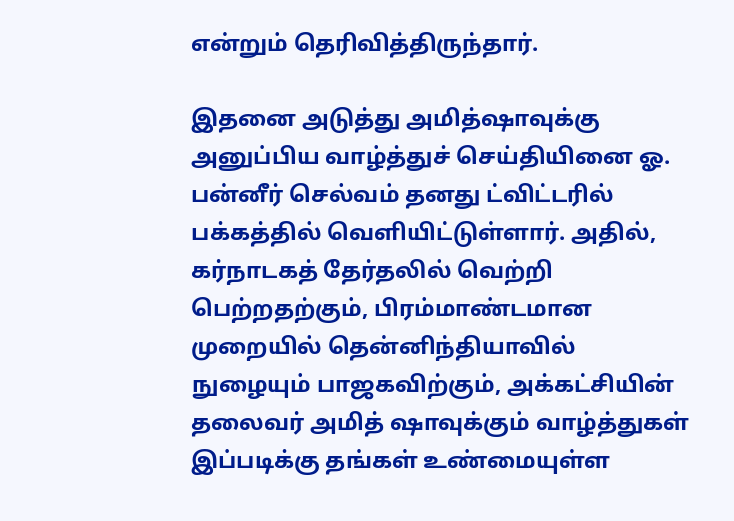என்றும் தெரிவித்திருந்தார்.

இதனை அடுத்து அமித்ஷாவுக்கு அனுப்பிய வாழ்த்துச் செய்தியினை ஓ. பன்னீர் செல்வம் தனது ட்விட்டரில் பக்கத்தில் வெளியிட்டுள்ளார். அதில், கர்நாடகத் தேர்தலில் வெற்றி பெற்றதற்கும், பிரம்மாண்டமான முறையில் தென்னிந்தியாவில் நுழையும் பாஜகவிற்கும், அக்கட்சியின் தலைவர் அமித் ஷாவுக்கும் வாழ்த்துகள் இப்படிக்கு தங்கள் உண்மையுள்ள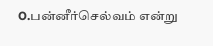O.பன்னீர்செல்வம் என்று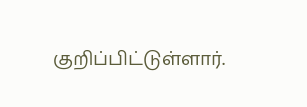குறிப்பிட்டுள்ளார்.